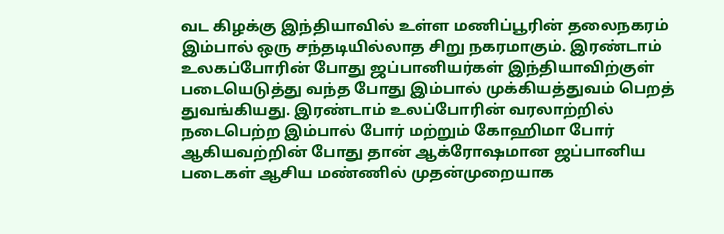வட கிழக்கு இந்தியாவில் உள்ள மணிப்பூரின் தலைநகரம் இம்பால் ஒரு சந்தடியில்லாத சிறு நகரமாகும். இரண்டாம் உலகப்போரின் போது ஜப்பானியர்கள் இந்தியாவிற்குள் படையெடுத்து வந்த போது இம்பால் முக்கியத்துவம் பெறத் துவங்கியது. இரண்டாம் உலப்போரின் வரலாற்றில் நடைபெற்ற இம்பால் போர் மற்றும் கோஹிமா போர் ஆகியவற்றின் போது தான் ஆக்ரோஷமான ஜப்பானிய படைகள் ஆசிய மண்ணில் முதன்முறையாக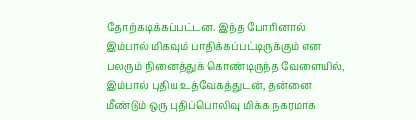தோற்கடிக்கப்பட்டன. இந்த போரினால் இம்பால் மிகவும் பாதிக்கப்பட்டிருக்கும் என பலரும் நினைத்துக் கொண்டிருந்த வேளையில், இம்பால் புதிய உத்வேகத்துடன், தன்னை மீண்டும் ஒரு புதிப்பொலிவு மிக்க நகரமாக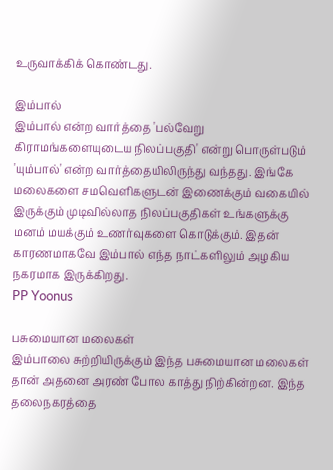உருவாக்கிக் கொண்டது.

இம்பால்
இம்பால் என்ற வார்த்தை 'பல்வேறு கிராமங்களையுடைய நிலப்பகுதி' என்று பொருள்படும் 'யும்பால்' என்ற வார்த்தையிலிருந்து வந்தது. இங்கே மலைகளை சமவெளிகளுடன் இணைக்கும் வகையில் இருக்கும் முடிவில்லாத நிலப்பகுதிகள் உங்களுக்கு மனம் மயக்கும் உணர்வுகளை கொடுக்கும். இதன் காரணமாகவே இம்பால் எந்த நாட்களிலும் அழகிய நகரமாக இருக்கிறது.
PP Yoonus

பசுமையான மலைகள்
இம்பாலை சுற்றியிருக்கும் இந்த பசுமையான மலைகள் தான் அதனை அரண் போல காத்து நிற்கின்றன. இந்த தலைநகரத்தை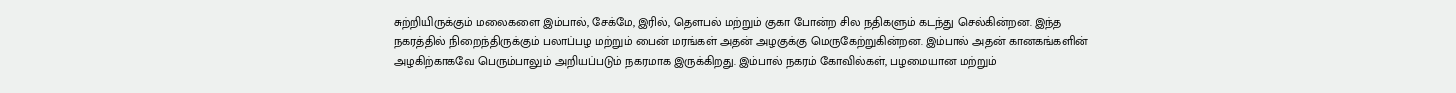சுற்றியிருக்கும் மலைகளை இம்பால், சேக்மே, இரில், தௌபல் மற்றும் குகா போன்ற சில நதிகளும் கடந்து செல்கின்றன. இந்த நகரத்தில் நிறைந்திருக்கும் பலாப்பழ மற்றும் பைன் மரங்கள் அதன் அழகுக்கு மெருகேற்றுகின்றன. இம்பால் அதன் கானகங்களின் அழகிற்காகவே பெரும்பாலும் அறியப்படும் நகரமாக இருக்கிறது. இம்பால் நகரம் கோவில்கள், பழமையான மற்றும்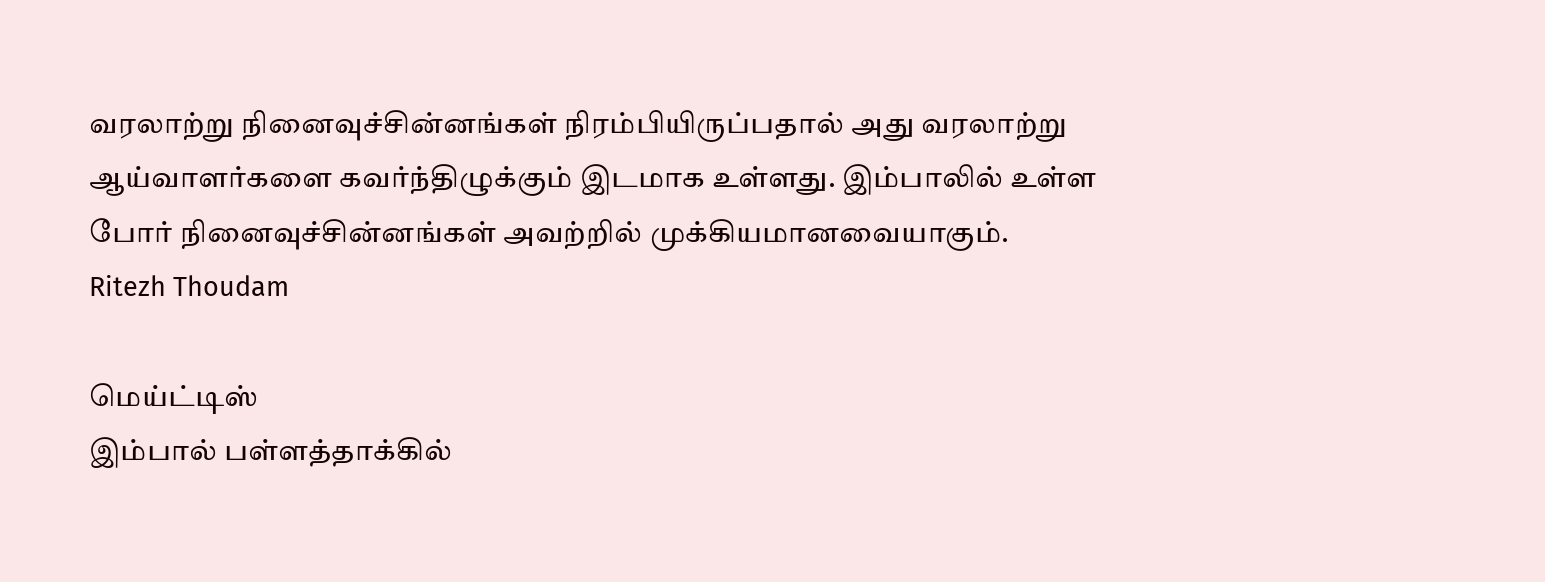வரலாற்று நினைவுச்சின்னங்கள் நிரம்பியிருப்பதால் அது வரலாற்று ஆய்வாளர்களை கவர்ந்திழுக்கும் இடமாக உள்ளது. இம்பாலில் உள்ள போர் நினைவுச்சின்னங்கள் அவற்றில் முக்கியமானவையாகும்.
Ritezh Thoudam

மெய்ட்டிஸ்
இம்பால் பள்ளத்தாக்கில்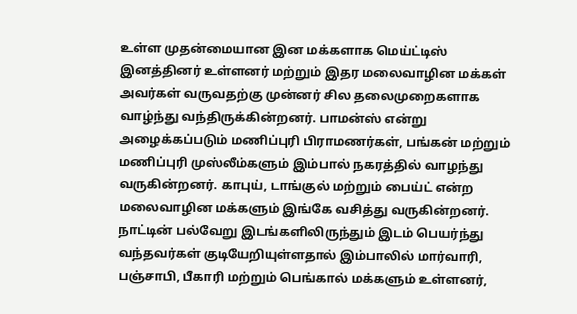உள்ள முதன்மையான இன மக்களாக மெய்ட்டிஸ் இனத்தினர் உள்ளனர் மற்றும் இதர மலைவாழின மக்கள் அவர்கள் வருவதற்கு முன்னர் சில தலைமுறைகளாக வாழ்ந்து வந்திருக்கின்றனர். பாமன்ஸ் என்று அழைக்கப்படும் மணிப்புரி பிராமணர்கள், பங்கன் மற்றும் மணிப்புரி முஸ்லீம்களும் இம்பால் நகரத்தில் வாழந்து வருகின்றனர். காபுய், டாங்குல் மற்றும் பைய்ட் என்ற மலைவாழின மக்களும் இங்கே வசித்து வருகின்றனர். நாட்டின் பல்வேறு இடங்களிலிருந்தும் இடம் பெயர்ந்து வந்தவர்கள் குடியேறியுள்ளதால் இம்பாலில் மார்வாரி, பஞ்சாபி, பீகாரி மற்றும் பெங்கால் மக்களும் உள்ளனர்,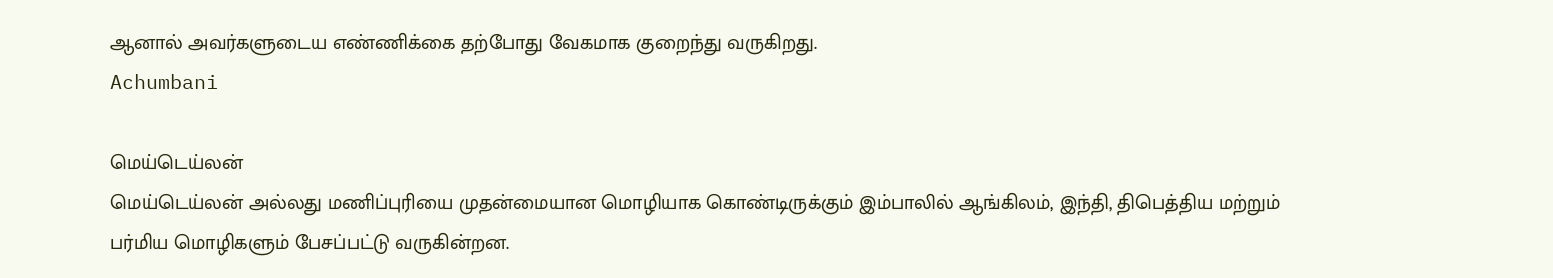ஆனால் அவர்களுடைய எண்ணிக்கை தற்போது வேகமாக குறைந்து வருகிறது.
Achumbani

மெய்டெய்லன்
மெய்டெய்லன் அல்லது மணிப்புரியை முதன்மையான மொழியாக கொண்டிருக்கும் இம்பாலில் ஆங்கிலம், இந்தி, திபெத்திய மற்றும் பர்மிய மொழிகளும் பேசப்பட்டு வருகின்றன.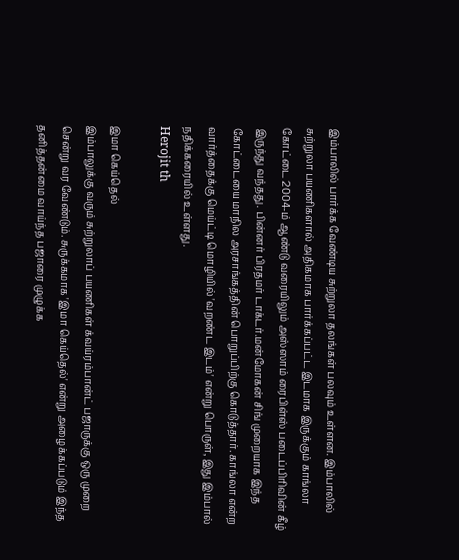இம்பாலில் பார்க்க வேண்டிய சுற்றுலா தலங்கள் பலவும் உள்ளன. இம்பாலில் சுற்றுலா பயணிகளால் அதிகமாக பார்க்கப்பட்ட இடமாக இருக்கும் காங்லா கோட்டை 2004-ம் ஆண்டு வரையிலும் அஸ்ஸாம் ரைபிள்ஸ் படைப்பிரிவின் கீழ் இருந்து வந்தது. பின்னர் பிரதமர் டாக்டர்.மன்மோகன் சிங் முறையாக இந்த கோட்டையை மாநில அரசாங்கத்தின் பொறுப்பிற்கு கொடுத்தார். காங்லா என்ற வார்த்தைக்கு மெய்ட்டி மொழியில் 'வறண்ட இடம்' என்று பொருள், இது இம்பால் நதிக்கரையில் உள்ளது.
Herojit th

இமா கெய்தெல்
இம்பாலுக்கு வரும் சுற்றுலாப் பயணிகள் க்வய்ரம்பான்ட் பஜாருக்கு ஒரு முறை சென்று வர வேண்டும். சுருக்கமாக 'இமா கெய்தெல்' என்று அழைக்கப்படும் இந்த தனித்தன்மை வாய்ந்த பஜாரை முழுக்க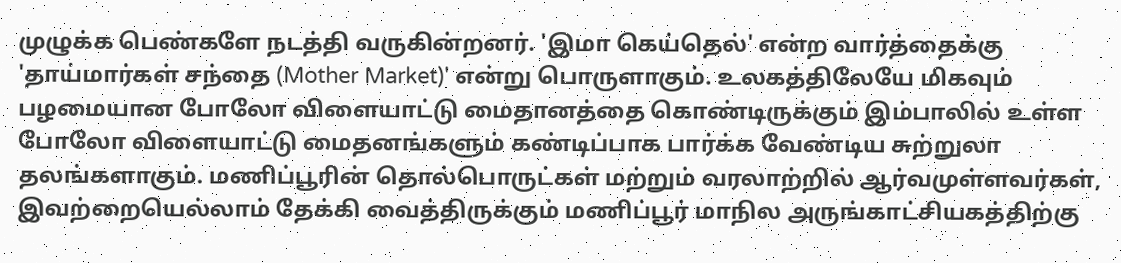முழுக்க பெண்களே நடத்தி வருகின்றனர். 'இமா கெய்தெல்' என்ற வார்த்தைக்கு 'தாய்மார்கள் சந்தை (Mother Market)' என்று பொருளாகும். உலகத்திலேயே மிகவும் பழமையான போலோ விளையாட்டு மைதானத்தை கொண்டிருக்கும் இம்பாலில் உள்ள போலோ விளையாட்டு மைதனங்களும் கண்டிப்பாக பார்க்க வேண்டிய சுற்றுலா தலங்களாகும். மணிப்பூரின் தொல்பொருட்கள் மற்றும் வரலாற்றில் ஆர்வமுள்ளவர்கள், இவற்றையெல்லாம் தேக்கி வைத்திருக்கும் மணிப்பூர் மாநில அருங்காட்சியகத்திற்கு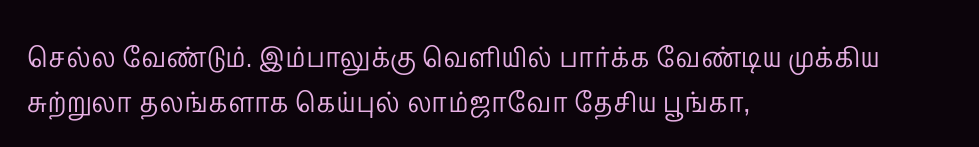செல்ல வேண்டும். இம்பாலுக்கு வெளியில் பார்க்க வேண்டிய முக்கிய சுற்றுலா தலங்களாக கெய்புல் லாம்ஜாவோ தேசிய பூங்கா,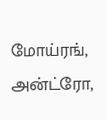மோய்ரங், அன்ட்ரோ,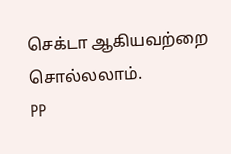செக்டா ஆகியவற்றை சொல்லலாம்.
PP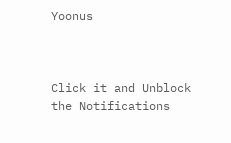Yoonus



Click it and Unblock the Notifications